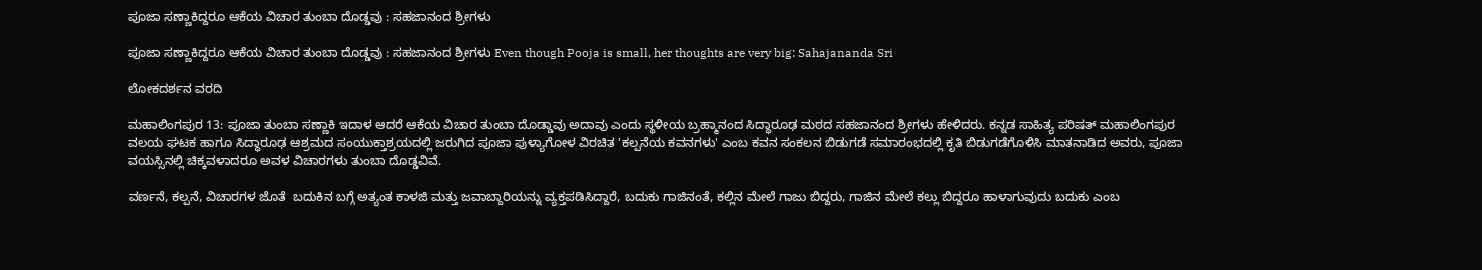ಪೂಜಾ ಸಣ್ಣಾಕಿದ್ದರೂ ಆಕೆಯ ವಿಚಾರ ತುಂಬಾ ದೊಡ್ಡವು : ಸಹಜಾನಂದ ಶ್ರೀಗಳು

ಪೂಜಾ ಸಣ್ಣಾಕಿದ್ದರೂ ಆಕೆಯ ವಿಚಾರ ತುಂಬಾ ದೊಡ್ಡವು : ಸಹಜಾನಂದ ಶ್ರೀಗಳು Even though Pooja is small, her thoughts are very big: Sahajananda Sri

ಲೋಕದರ್ಶನ ವರದಿ

ಮಹಾಲಿಂಗಪುರ 13: ಪೂಜಾ ತುಂಬಾ ಸಣ್ಣಾಕಿ ಇದಾಳ ಆದರೆ ಆಕೆಯ ವಿಚಾರ ತುಂಬಾ ದೊಡ್ಡಾವು ಅದಾವು ಎಂದು ಸ್ಥಳೀಯ ಬ್ರಹ್ಮಾನಂದ ಸಿದ್ಧಾರೂಢ ಮಠದ ಸಹಜಾನಂದ ಶ್ರೀಗಳು ಹೇಳಿದರು. ಕನ್ನಡ ಸಾಹಿತ್ಯ ಪರಿಷತ್ ಮಹಾಲಿಂಗಪುರ ವಲಯ ಘಟಕ ಹಾಗೂ ಸಿದ್ಧಾರೂಢ ಆಶ್ರಮದ ಸಂಯುಕ್ತಾಶ್ರಯದಲ್ಲಿ ಜರುಗಿದ ಪೂಜಾ ಪುಳ್ಯಾಗೋಳ ವಿರಚಿತ 'ಕಲ್ಪನೆಯ ಕವನಗಳು' ಎಂಬ ಕವನ ಸಂಕಲನ ಬಿಡುಗಡೆ ಸಮಾರಂಭದಲ್ಲಿ ಕೃತಿ ಬಿಡುಗಡೆಗೊಳಿಸಿ ಮಾತನಾಡಿದ ಅವರು, ಪೂಜಾ ವಯಸ್ಸಿನಲ್ಲಿ ಚಿಕ್ಕವಳಾದರೂ ಅವಳ ವಿಚಾರಗಳು ತುಂಬಾ ದೊಡ್ಡವಿವೆ.

ವರ್ಣನೆ, ಕಲ್ಪನೆ, ವಿಚಾರಗಳ ಜೊತೆ  ಬದುಕಿನ ಬಗ್ಗೆ ಅತ್ಯಂತ ಕಾಳಜಿ ಮತ್ತು ಜವಾಬ್ದಾರಿಯನ್ನು ವ್ಯಕ್ತಪಡಿಸಿದ್ದಾರೆ, ಬದುಕು ಗಾಜಿನಂತೆ, ಕಲ್ಲಿನ ಮೇಲೆ ಗಾಜು ಬಿದ್ದರು, ಗಾಜಿನ ಮೇಲೆ ಕಲ್ಲು ಬಿದ್ದರೂ ಹಾಳಾಗುವುದು ಬದುಕು ಎಂಬ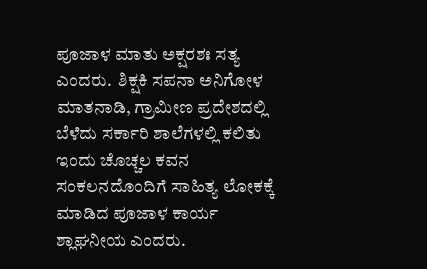ಪೂಜಾಳ ಮಾತು ಅಕ್ಷರಶಃ ಸತ್ಯ ಎಂದರು.  ಶಿಕ್ಷಕಿ ಸಪನಾ ಅನಿಗೋಳ ಮಾತನಾಡಿ, ಗ್ರಾಮೀಣ ಪ್ರದೇಶದಲ್ಲಿ ಬೆಳೆದು ಸರ್ಕಾರಿ ಶಾಲೆಗಳಲ್ಲಿ ಕಲಿತು ಇಂದು ಚೊಚ್ಚಲ ಕವನ ಸಂಕಲನದೊಂದಿಗೆ ಸಾಹಿತ್ಯ ಲೋಕಕ್ಕೆ ಮಾಡಿದ ಪೂಜಾಳ ಕಾರ್ಯ ಶ್ಲಾಘನೀಯ ಎಂದರು.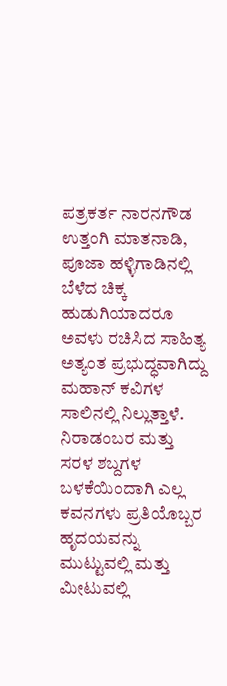ಪತ್ರಕರ್ತ ನಾರನಗೌಡ ಉತ್ತಂಗಿ ಮಾತನಾಡಿ, ಪೂಜಾ ಹಳ್ಳಿಗಾಡಿನಲ್ಲಿ ಬೆಳೆದ ಚಿಕ್ಕ ಹುಡುಗಿಯಾದರೂ ಅವಳು ರಚಿಸಿದ ಸಾಹಿತ್ಯ ಅತ್ಯಂತ ಪ್ರಭುದ್ಧವಾಗಿದ್ದು ಮಹಾನ್ ಕವಿಗಳ ಸಾಲಿನಲ್ಲಿ ನಿಲ್ಲುತ್ತಾಳೆ. ನಿರಾಡಂಬರ ಮತ್ತು ಸರಳ ಶಬ್ದಗಳ ಬಳಕೆಯಿಂದಾಗಿ ಎಲ್ಲ ಕವನಗಳು ಪ್ರತಿಯೊಬ್ಬರ ಹೃದಯವನ್ನು ಮುಟ್ಟುವಲ್ಲಿ ಮತ್ತು ಮೀಟುವಲ್ಲಿ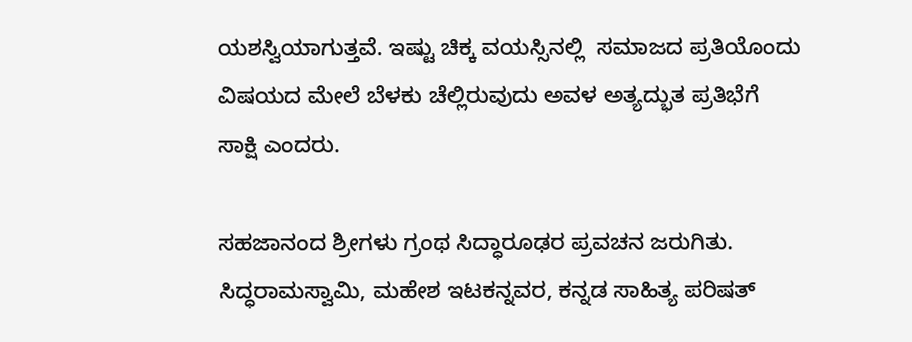ಯಶಸ್ವಿಯಾಗುತ್ತವೆ. ಇಷ್ಟು ಚಿಕ್ಕ ವಯಸ್ಸಿನಲ್ಲಿ  ಸಮಾಜದ ಪ್ರತಿಯೊಂದು ವಿಷಯದ ಮೇಲೆ ಬೆಳಕು ಚೆಲ್ಲಿರುವುದು ಅವಳ ಅತ್ಯದ್ಭುತ ಪ್ರತಿಭೆಗೆ ಸಾಕ್ಷಿ ಎಂದರು.

ಸಹಜಾನಂದ ಶ್ರೀಗಳು ಗ್ರಂಥ ಸಿದ್ಧಾರೂಢರ ಪ್ರವಚನ ಜರುಗಿತು. ಸಿದ್ಧರಾಮಸ್ವಾಮಿ, ಮಹೇಶ ಇಟಕನ್ನವರ, ಕನ್ನಡ ಸಾಹಿತ್ಯ ಪರಿಷತ್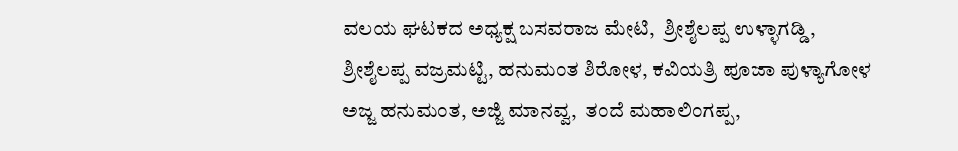ವಲಯ ಘಟಕದ ಅಧ್ಯಕ್ಷ ಬಸವರಾಜ ಮೇಟಿ,  ಶ್ರೀಶೈಲಪ್ಪ ಉಳ್ಳಾಗಡ್ಡಿ, ಶ್ರೀಶೈಲಪ್ಪ ವಜ್ರಮಟ್ಟಿ, ಹನುಮಂತ ಶಿರೋಳ, ಕವಿಯತ್ರಿ ಪೂಜಾ ಪುಳ್ಯಾಗೋಳ ಅಜ್ಜ ಹನುಮಂತ, ಅಜ್ಜಿ ಮಾನವ್ವ,  ತಂದೆ ಮಹಾಲಿಂಗಪ್ಪ,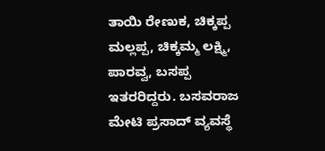ತಾಯಿ ರೇಣುಕ, ಚಿಕ್ಕಪ್ಪ ಮಲ್ಲಪ್ಪ, ಚಿಕ್ಕಮ್ಮ ಲಕ್ಷ್ಮಿ, ಪಾರವ್ವ, ಬಸಪ್ಪ ಇತರರಿದ್ದರು. ಬಸವರಾಜ ಮೇಟಿ ಪ್ರಸಾದ್ ವ್ಯವಸ್ಥೆ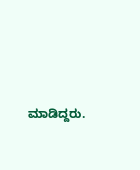ಮಾಡಿದ್ದರು.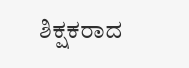ಶಿಕ್ಷಕರಾದ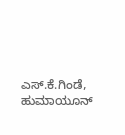ಎಸ್‌.ಕೆ.ಗಿಂಡೆ, ಹುಮಾಯೂನ್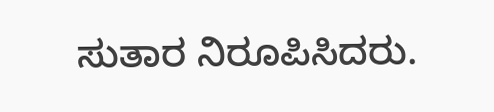ಸುತಾರ ನಿರೂಪಿಸಿದರು.